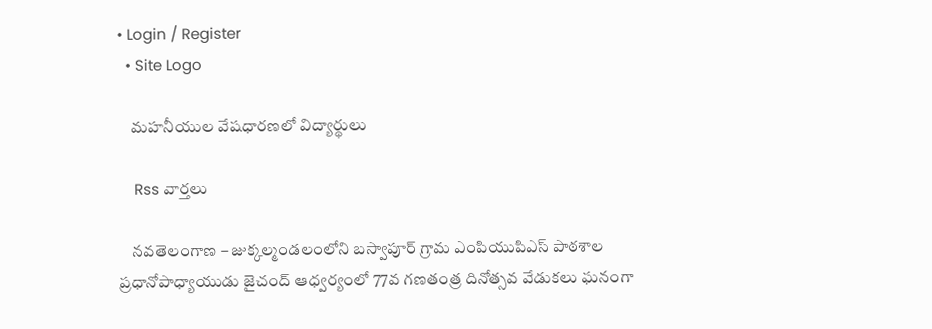• Login / Register
  • Site Logo

    మహనీయుల వేషధారణలో విద్యార్థులు

    Rss వార్తలు

    నవతెలంగాణ – జుక్కల్మండలంలోని బస్వాపూర్ గ్రామ ఎంపియుపిఎస్ పాఠశాల ప్రధానోపాధ్యాయుడు జైచంద్ ఆధ్వర్యంలో 77వ గణతంత్ర దినోత్సవ వేడుకలు ఘనంగా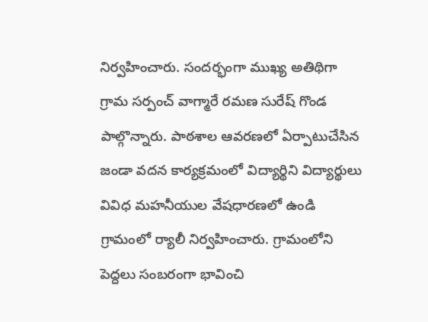నిర్వహించారు. సందర్భంగా ముఖ్య అతిథిగా గ్రామ సర్పంచ్ వాగ్మారే రమణ సురేష్ గొండ పాల్గొన్నారు. పాఠశాల ఆవరణలో ఏర్పాటుచేసిన జండా వదన కార్యక్రమంలో విద్యార్థిని విద్యార్థులు వివిధ మహనీయుల వేషధారణలో ఉండి గ్రామంలో ర్యాలీ నిర్వహించారు. గ్రామంలోని పెద్దలు సంబరంగా భావించి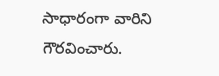సాధారంగా వారిని గౌరవించారు.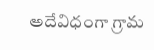అదేవిధంగా గ్రామ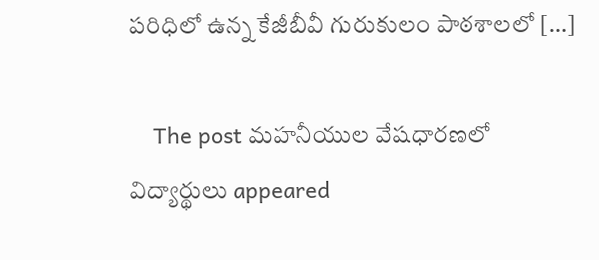పరిధిలో ఉన్న కేజీబీవీ గురుకులం పాఠశాలలో […]

    The post మహనీయుల వేషధారణలో విద్యార్థులు appeared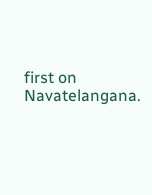first on Navatelangana.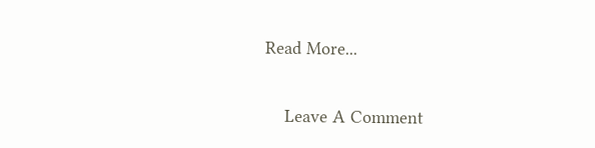Read More...

    Leave A Comment